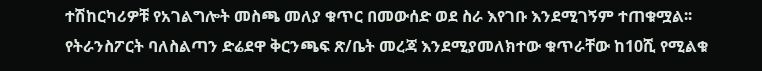ተሽከርካሪዎቹ የአገልግሎት መስጫ መለያ ቁጥር በመውሰድ ወደ ስራ እየገቡ እንደሚገኝም ተጠቁሟል፡፡
የትራንስፖርት ባለስልጣን ድሬደዋ ቅርንጫፍ ጽ/ቤት መረጃ እንደሚያመለክተው ቁጥራቸው ከ10ሺ የሚልቁ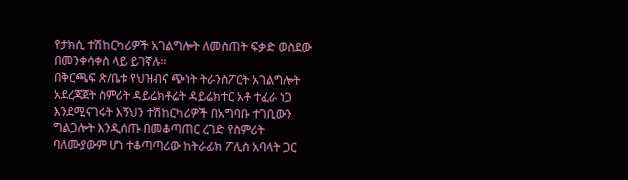የታክሲ ተሽከርካሪዎች አገልግሎት ለመስጠት ፍቃድ ወስደው በመንቀሳቀስ ላይ ይገኛሉ፡፡
በቅርጫፍ ጽ/ቤቱ የህዝብና ጭነት ትራንስፖርት አገልግሎት አደረጃጀት ስምሪት ዳይሬክቶሬት ዳይሬክተር አቶ ተፈራ ነጋ እንደሚናገሩት እኝህን ተሽከርካሪዎች በአግባቡ ተገቢውን ግልጋሎት እንዲሰጡ በመቆጣጠር ረገድ የስምሪት ባለሙያውም ሆነ ተቆጣጣሪው ከትራፊክ ፖሊስ አባላት ጋር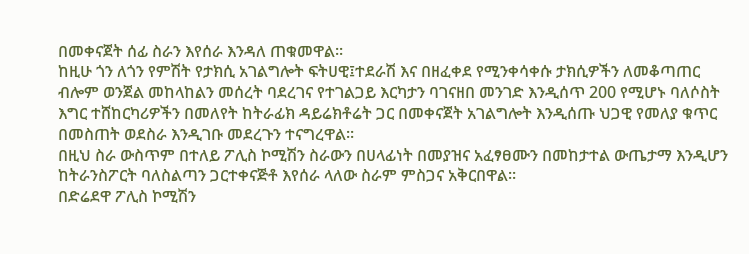በመቀናጀት ሰፊ ስራን እየሰራ እንዳለ ጠቁመዋል፡፡
ከዚሁ ጎን ለጎን የምሽት የታክሲ አገልግሎት ፍትሀዊ፤ተደራሽ እና በዘፈቀደ የሚንቀሳቀሱ ታክሲዎችን ለመቆጣጠር ብሎም ወንጀል መከላከልን መሰረት ባደረገና የተገልጋይ እርካታን ባገናዘበ መንገድ እንዲሰጥ 200 የሚሆኑ ባለሶስት እግር ተሸከርካሪዎችን በመለየት ከትራፊክ ዳይሬክቶሬት ጋር በመቀናጀት አገልግሎት እንዲሰጡ ህጋዊ የመለያ ቁጥር በመስጠት ወደስራ እንዲገቡ መደረጉን ተናግረዋል፡፡
በዚህ ስራ ውስጥም በተለይ ፖሊስ ኮሚሽን ስራውን በሀላፊነት በመያዝና አፈፃፀሙን በመከታተል ውጤታማ እንዲሆን ከትራንስፖርት ባለስልጣን ጋርተቀናጅቶ እየሰራ ላለው ስራም ምስጋና አቅርበዋል፡፡
በድሬደዋ ፖሊስ ኮሚሽን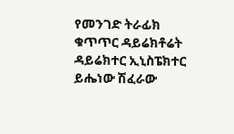የመንገድ ትራፊክ ቁጥጥር ዳይሬክቶሬት ዳይሬክተር ኢኒስፔክተር ይሔነው ሽፈራው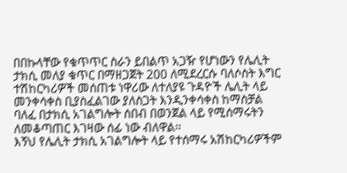በበኩላቸው የቁጥጥር ስራን ይበልጥ አጋዥ የሆነውን የሌሊት ታክሲ መለያ ቁጥር በማዘጋጀት 200 ለሚደረርሱ ባለሶስት እግር ተሽከርካሪዎች መሰጠቱ ነዋሪው ለተለያዩ ጉዳዮች ሌሊት ላይ መንቀሳቀስ ቢያስፈልገው ያለስጋት እንዲንቀሳቀስ ከማስቻል ባለፈ በታክሲ አገልግሎት ሰበብ በወንጀል ላይ የሚሰማሩትን ለመቆጣጠር እገዛው ሰፊ ነው ብለዋል፡፡
እኝህ የሌሊት ታክሲ አገልግሎት ላይ የተሰማሩ አሽከርካሪዎችም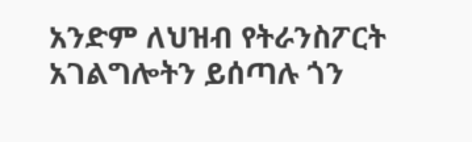አንድም ለህዝብ የትራንስፖርት አገልግሎትን ይሰጣሉ ጎን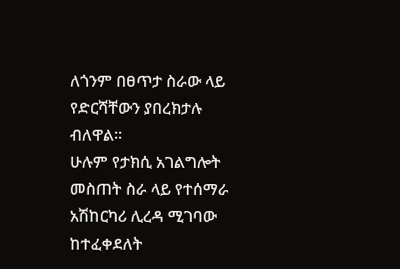ለጎንም በፀጥታ ስራው ላይ የድርሻቸውን ያበረክታሉ ብለዋል፡፡
ሁሉም የታክሲ አገልግሎት መስጠት ስራ ላይ የተሰማራ አሽከርካሪ ሊረዳ ሚገባው ከተፈቀደለት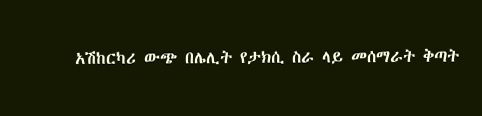አሽከርካሪ ውጭ በሌሊት የታክሲ ስራ ላይ መሰማራት ቅጣት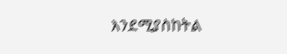እንደሚያስከትል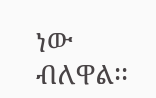ነው ብለዋል፡፡